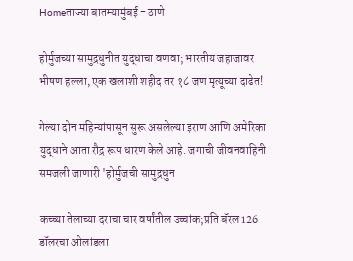Homeताज्या बातम्यामुंबई - ठाणे

होर्मुजच्या सामुद्रधुनीत युद्धाचा वणवा; भारतीय जहाजावर भीषण हल्ला, एक खलाशी शहीद तर १८ जण मृत्यूच्या दाढेत!

गेल्या दोन महिन्यांपासून सुरू असलेल्या इराण आणि अमेरिका युद्धाने आता रौद्र रूप धारण केले आहे. जगाची जीवनवाहिनी समजली जाणारी 'होर्मुजची सामुद्रधुन

कच्च्या तेलाच्या दराचा चार वर्षांतील उच्चांक;प्रति बॅरल 126 डॉलरचा ओलांडला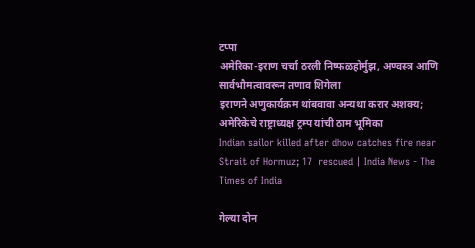टप्पा
अमेरिका-इराण चर्चा ठरली निष्फळहोर्मुझ, अण्वस्त्र आणि सार्वभौमत्वावरून तणाव शिगेला
इराणने अणुकार्यक्रम थांबवावा अन्यथा करार अशक्य; अमेरिकेचे राष्ट्राध्यक्ष ट्रम्प यांची ठाम भूमिका
Indian sailor killed after dhow catches fire near Strait of Hormuz; 17  rescued | India News - The Times of India

गेल्या दोन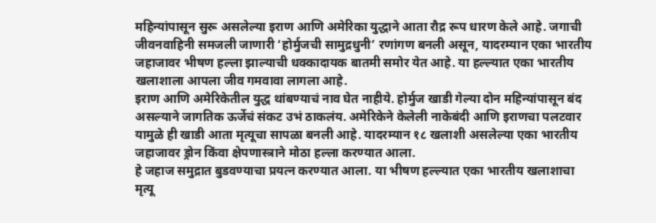महिन्यांपासून सुरू असलेल्या इराण आणि अमेरिका युद्धाने आता रौद्र रूप धारण केले आहे. जगाची जीवनवाहिनी समजली जाणारी ‘होर्मुजची सामुद्रधुनी’ रणांगण बनली असून, यादरम्यान एका भारतीय जहाजावर भीषण हल्ला झाल्याची धक्कादायक बातमी समोर येत आहे. या हल्ल्यात एका भारतीय खलाशाला आपला जीव गमवावा लागला आहे.
इराण आणि अमेरिकेतील युद्ध थांबण्याचं नाव घेत नाहीये. होर्मुज खाडी गेल्या दोन महिन्यांपासून बंद असल्याने जागतिक ऊर्जेचं संकट उभं ठाकलंय. अमेरिकेने केलेली नाकेबंदी आणि इराणचा पलटवार यामुळे ही खाडी आता मृत्यूचा सापळा बनली आहे. यादरम्यान १८ खलाशी असलेल्या एका भारतीय जहाजावर ड्रोन किंवा क्षेपणास्त्राने मोठा हल्ला करण्यात आला.
हे जहाज समुद्रात बुडवण्याचा प्रयत्न करण्यात आला. या भीषण हल्ल्यात एका भारतीय खलाशाचा मृत्यू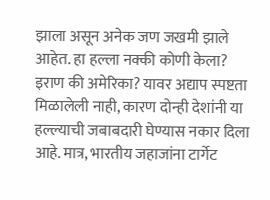झाला असून अनेक जण जखमी झाले आहेत. हा हल्ला नक्की कोणी केला? इराण की अमेरिका? यावर अद्याप स्पष्टता मिळालेली नाही, कारण दोन्ही देशांनी या हल्ल्याची जबाबदारी घेण्यास नकार दिला आहे. मात्र, भारतीय जहाजांना टार्गेट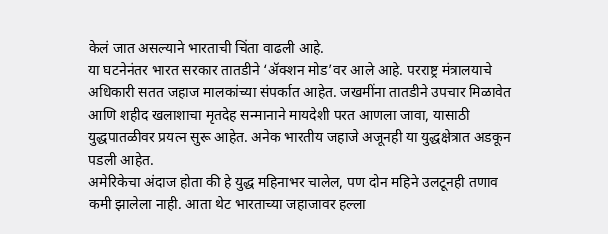केलं जात असल्याने भारताची चिंता वाढली आहे.
या घटनेनंतर भारत सरकार तातडीने ‘ॲक्शन मोड’वर आले आहे. परराष्ट्र मंत्रालयाचे अधिकारी सतत जहाज मालकांच्या संपर्कात आहेत. जखमींना तातडीने उपचार मिळावेत आणि शहीद खलाशाचा मृतदेह सन्मानाने मायदेशी परत आणला जावा, यासाठी युद्धपातळीवर प्रयत्न सुरू आहेत. अनेक भारतीय जहाजे अजूनही या युद्धक्षेत्रात अडकून पडली आहेत.
अमेरिकेचा अंदाज होता की हे युद्ध महिनाभर चालेल, पण दोन महिने उलटूनही तणाव कमी झालेला नाही. आता थेट भारताच्या जहाजावर हल्ला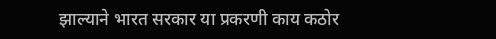झाल्याने भारत सरकार या प्रकरणी काय कठोर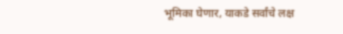भूमिका घेणार, याकडे सर्वांचे लक्ष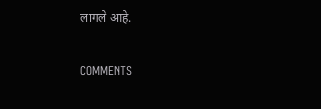लागले आहे.

COMMENTS